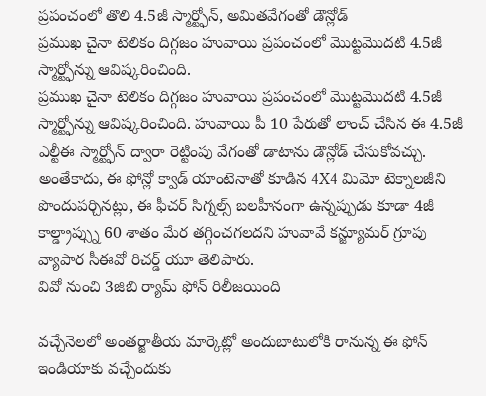ప్రపంచంలో తొలి 4.5జీ స్మార్ట్ఫోన్, అమితవేగంతో డౌన్లోడ్
ప్రముఖ చైనా టెలికం దిగ్గజం హువాయి ప్రపంచంలో మొట్టమొదటి 4.5జీ స్మార్ట్ఫోన్ను ఆవిష్కరించింది.
ప్రముఖ చైనా టెలికం దిగ్గజం హువాయి ప్రపంచంలో మొట్టమొదటి 4.5జీ స్మార్ట్ఫోన్ను ఆవిష్కరించింది. హువాయి పీ 10 పేరుతో లాంచ్ చేసిన ఈ 4.5జీ ఎల్టీఈ స్మార్ట్ఫోన్ ద్వారా రెట్టింపు వేగంతో డాటాను డౌన్లోడ్ చేసుకోవచ్చు. అంతేకాదు, ఈ ఫోన్లో క్వాడ్ యాంటెనాతో కూడిన 4X4 మిమో టెక్నాలజీని పొందుపర్చినట్లు, ఈ ఫీచర్ సిగ్నల్స్ బలహీనంగా ఉన్నప్పుడు కూడా 4జీ కాల్డ్రాప్స్ను 60 శాతం మేర తగ్గించగలదని హువావే కన్జ్యూమర్ గ్రూపు వ్యాపార సీఈవో రిచర్డ్ యూ తెలిపారు.
వివో నుంచి 3జిబి ర్యామ్ ఫోన్ రిలీజయింది

వచ్చేనెలలో అంతర్జాతీయ మార్కెట్లో అందుబాటులోకి రానున్న ఈ ఫోన్ ఇండియాకు వచ్చేందుకు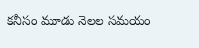కనీసం మూడు నెలల సమయం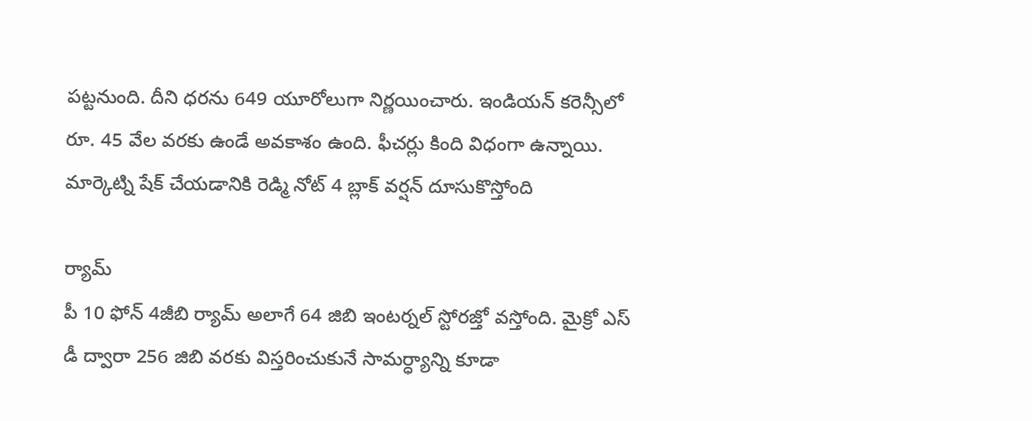పట్టనుంది. దీని ధరను 649 యూరోలుగా నిర్ణయించారు. ఇండియన్ కరెన్సీలో రూ. 45 వేల వరకు ఉండే అవకాశం ఉంది. ఫీచర్లు కింది విధంగా ఉన్నాయి.
మార్కెట్ని షేక్ చేయడానికి రెడ్మి నోట్ 4 బ్లాక్ వర్షన్ దూసుకొస్తోంది

ర్యామ్
పీ 10 ఫోన్ 4జీబి ర్యామ్ అలాగే 64 జిబి ఇంటర్నల్ స్టోరజ్తో వస్తోంది. మైక్రో ఎస్ డీ ద్వారా 256 జిబి వరకు విస్తరించుకునే సామర్ధ్యాన్ని కూడా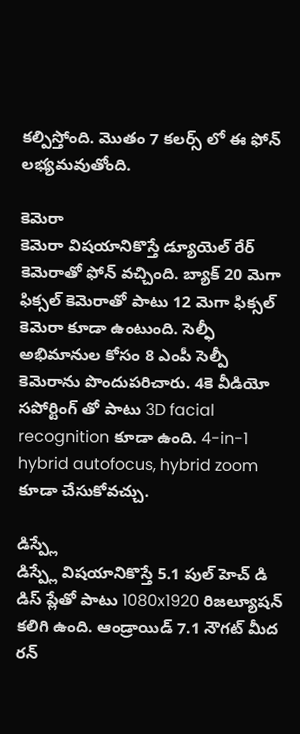కల్పిస్తోంది. మొతం 7 కలర్స్ లో ఈ ఫోన్ లభ్యమవుతోంది.

కెమెరా
కెమెరా విషయానికొస్తే డ్యూయెల్ రేర్ కెమెరాతో ఫోన్ వచ్చింది. బ్యాక్ 20 మెగా ఫిక్సల్ కెమెరాతో పాటు 12 మెగా ఫిక్సల్ కెమెరా కూడా ఉంటుంది. సెల్ఫీ అభిమానుల కోసం 8 ఎంపీ సెల్పీ కెమెరాను పొందుపరిచారు. 4కె వీడియో సపోర్టింగ్ తో పాటు 3D facial recognition కూడా ఉంది. 4-in-1 hybrid autofocus, hybrid zoom కూడా చేసుకోవచ్చు.

డిస్ప్లే
డిస్ప్లే విషయానికొస్తే 5.1 పుల్ హెచ్ డి డిస్ ప్లేతో పాటు 1080x1920 రిజల్యూషన్ కలిగి ఉంది. ఆండ్రాయిడ్ 7.1 నౌగట్ మీద రన్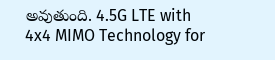అవుతుంది. 4.5G LTE with 4x4 MIMO Technology for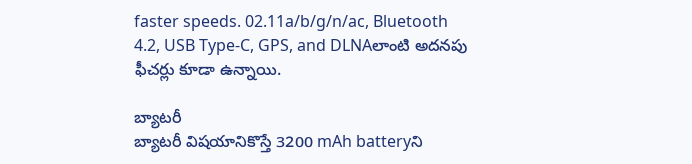faster speeds. 02.11a/b/g/n/ac, Bluetooth 4.2, USB Type-C, GPS, and DLNAలాంటి అదనపు ఫీచర్లు కూడా ఉన్నాయి.

బ్యాటరీ
బ్యాటరీ విషయానికొస్తే 3200 mAh batteryని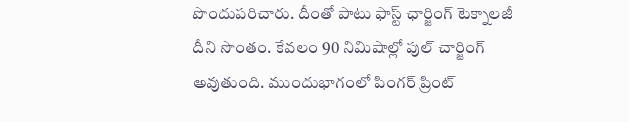పొందుపరిచారు. దీంతో పాటు ఫాస్ట్ ఛార్జింగ్ టెక్నాలజీ దీని సొంతం. కేవలం 90 నిమిషాల్లో పుల్ చార్జింగ్ అవుతుంది. ముందుభాగంలో పింగర్ ప్రింట్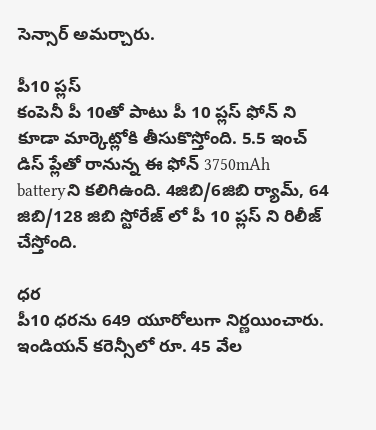సెన్సార్ అమర్చారు.

పీ10 ప్లస్
కంపెనీ పీ 10తో పాటు పీ 10 ప్లస్ ఫోన్ ని కూడా మార్కెట్లోకి తీసుకొస్తోంది. 5.5 ఇంచ్ డిస్ ప్లేతో రానున్న ఈ ఫోన్ 3750mAh batteryని కలిగిఉంది. 4జిబి/6జిబి ర్యామ్, 64 జిబి/128 జిబి స్టోరేజ్ లో పీ 10 ప్లస్ ని రిలీజ్ చేస్తోంది.

ధర
పీ10 ధరను 649 యూరోలుగా నిర్ణయించారు. ఇండియన్ కరెన్సీలో రూ. 45 వేల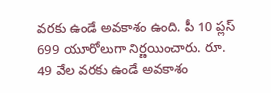వరకు ఉండే అవకాశం ఉంది. పీ 10 ప్లస్ 699 యూరోలుగా నిర్ణయించారు. రూ. 49 వేల వరకు ఉండే అవకాశం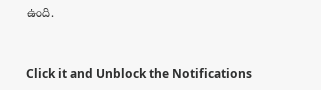ఉంది.


Click it and Unblock the Notifications